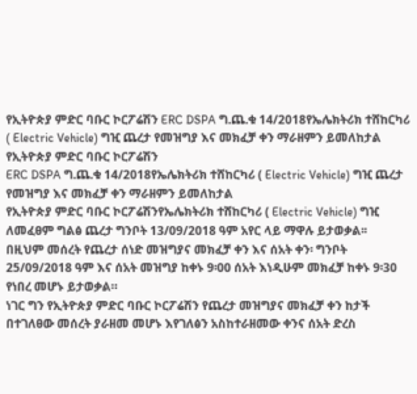የኢትዮጵያ ምድር ባቡር ኮርፖሬሽን ERC DSPA ግ.ጨ.ቁ 14/2018የኤሌክትሪክ ተሸከርካሪ ( Electric Vehicle) ግዢ ጨረታ የመዝግያ እና መክፈቻ ቀን ማራዘምን ይመለከታል
የኢትዮጵያ ምድር ባቡር ኮርፖሬሽን
ERC DSPA ግ.ጨ.ቁ 14/2018የኤሌክትሪክ ተሸከርካሪ ( Electric Vehicle) ግዢ ጨረታ የመዝግያ እና መክፈቻ ቀን ማራዘምን ይመለከታል
የኢትዮጵያ ምድር ባቡር ኮርፖሬሽንየኤሌክትሪክ ተሸከርካሪ ( Electric Vehicle) ግዢ ለመፈፀም ግልፅ ጨረታ ግንቦት 13/09/2018 ዓም አየር ላይ ማዋሉ ይታወቃል፡፡
በዚህም መሰረት የጨረታ ሰነድ መዝግያና መክፈቻ ቀን እና ሰአት ቀን፡ ግንቦት 25/09/2018 ዓም እና ሰአት መዝግያ ከቀኑ 9፡00 ሰአት እነዲሁም መክፈቻ ከቀኑ 9፡30 የነበረ መሆኑ ይታወቃል።
ነገር ግን የኢትዮጵያ ምድር ባቡር ኮርፖሬሽን የጨረታ መዝግያና መክፈቻ ቀን ከታች በተገለፀው መሰረት ያራዘመ መሆኑ እየገለፅን አስከተራዘመው ቀንና ሰአት ድረስ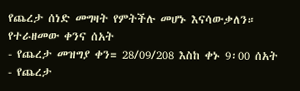የጨረታ ሰነድ መግዛት የምትችሉ መሆኑ እናሳውቃለን።
የተራዘመው ቀንና ሰአት
- የጨረታ መዝግያ ቀን= 28/09/208 እስከ ቀኑ 9፡00 ሰአት
- የጨረታ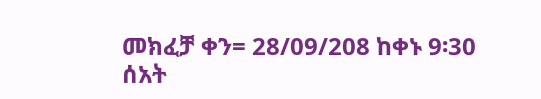መክፈቻ ቀን= 28/09/208 ከቀኑ 9፡30 ሰአት